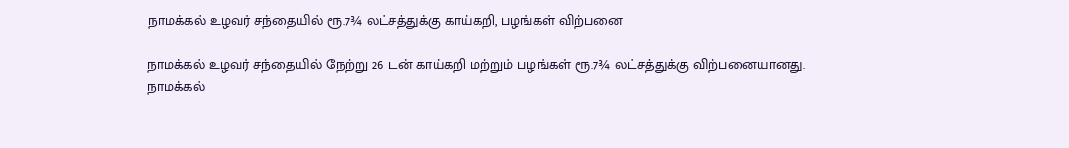நாமக்கல் உழவர் சந்தையில் ரூ.7¾ லட்சத்துக்கு காய்கறி, பழங்கள் விற்பனை

நாமக்கல் உழவர் சந்தையில் நேற்று 26 டன் காய்கறி மற்றும் பழங்கள் ரூ.7¾ லட்சத்துக்கு விற்பனையானது.
நாமக்கல்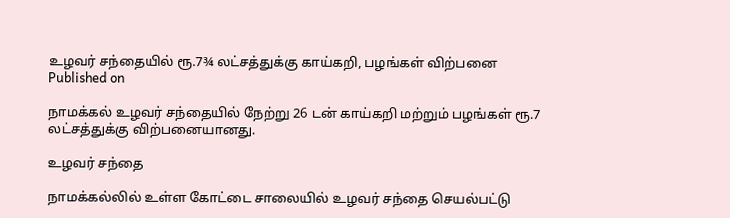உழவர் சந்தையில் ரூ.7¾ லட்சத்துக்கு காய்கறி, பழங்கள் விற்பனை
Published on

நாமக்கல் உழவர் சந்தையில் நேற்று 26 டன் காய்கறி மற்றும் பழங்கள் ரூ.7 லட்சத்துக்கு விற்பனையானது.

உழவர் சந்தை

நாமக்கல்லில் உள்ள கோட்டை சாலையில் உழவர் சந்தை செயல்பட்டு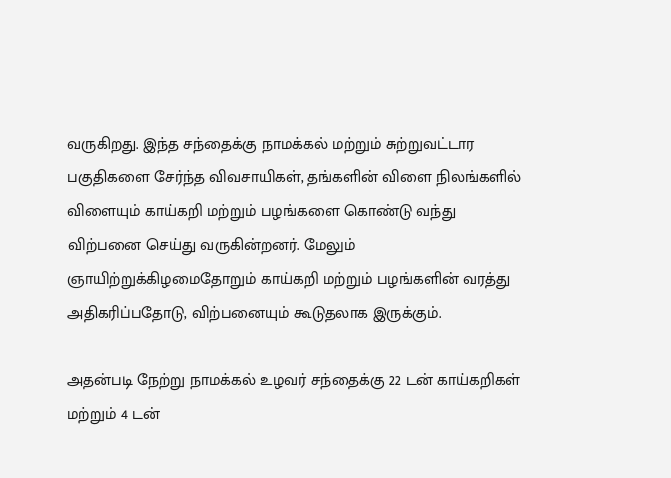வருகிறது. இந்த சந்தைக்கு நாமக்கல் மற்றும் சுற்றுவட்டார பகுதிகளை சேர்ந்த விவசாயிகள், தங்களின் விளை நிலங்களில் விளையும் காய்கறி மற்றும் பழங்களை கொண்டு வந்து விற்பனை செய்து வருகின்றனர். மேலும் ஞாயிற்றுக்கிழமைதோறும் காய்கறி மற்றும் பழங்களின் வரத்து அதிகரிப்பதோடு, விற்பனையும் கூடுதலாக இருக்கும்.

அதன்படி நேற்று நாமக்கல் உழவர் சந்தைக்கு 22 டன் காய்கறிகள் மற்றும் 4 டன்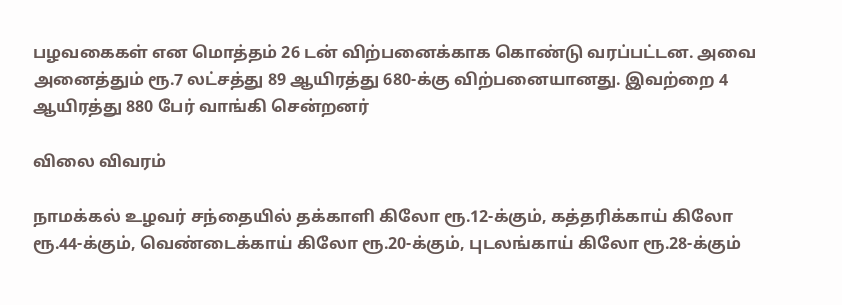பழவகைகள் என மொத்தம் 26 டன் விற்பனைக்காக கொண்டு வரப்பட்டன. அவை அனைத்தும் ரூ.7 லட்சத்து 89 ஆயிரத்து 680-க்கு விற்பனையானது. இவற்றை 4 ஆயிரத்து 880 பேர் வாங்கி சென்றனர்

விலை விவரம்

நாமக்கல் உழவர் சந்தையில் தக்காளி கிலோ ரூ.12-க்கும், கத்தரிக்காய் கிலோ ரூ.44-க்கும், வெண்டைக்காய் கிலோ ரூ.20-க்கும், புடலங்காய் கிலோ ரூ.28-க்கும்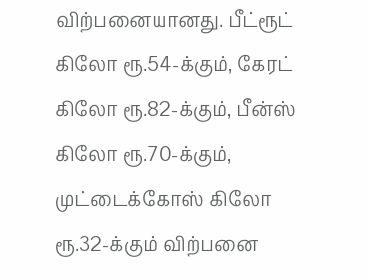விற்பனையானது. பீட்ரூட் கிலோ ரூ.54-க்கும், கேரட் கிலோ ரூ.82-க்கும், பீன்ஸ் கிலோ ரூ.70-க்கும், முட்டைக்கோஸ் கிலோ ரூ.32-க்கும் விற்பனை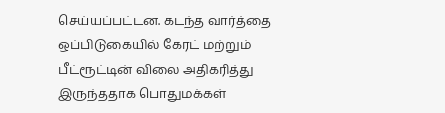செய்யப்பட்டன. கடந்த வார்த்தை ஒப்பிடுகையில் கேரட் மற்றும் பீட்ரூட்டின் விலை அதிகரித்து இருந்ததாக பொதுமக்கள்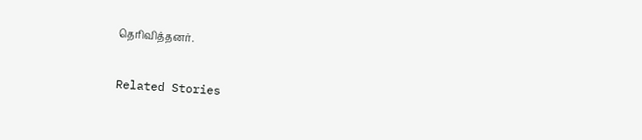தெரிவித்தனர்.

Related Stories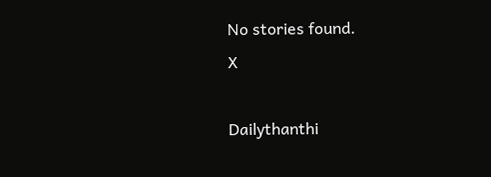No stories found.
X

Dailythanthi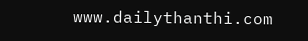www.dailythanthi.com